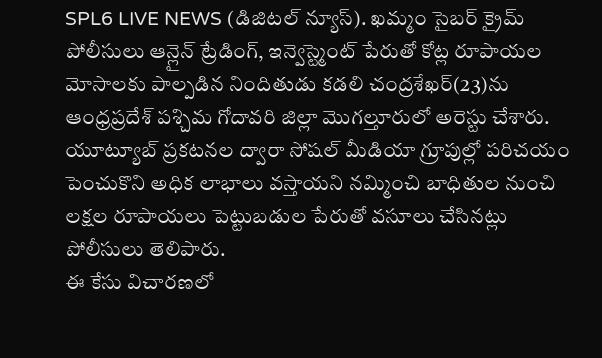SPL6 LIVE NEWS (డిజిటల్ న్యూస్). ఖమ్మం సైబర్ క్రైమ్ పోలీసులు ఆన్లైన్ ట్రేడింగ్, ఇన్వెస్ట్మెంట్ పేరుతో కోట్ల రూపాయల మోసాలకు పాల్పడిన నిందితుడు కడలి చంద్రశేఖర్(23)ను ఆంధ్రప్రదేశ్ పశ్చిమ గోదావరి జిల్లా మొగల్తూరులో అరెస్టు చేశారు. యూట్యూబ్ ప్రకటనల ద్వారా సోషల్ మీడియా గ్రూపుల్లో పరిచయం పెంచుకొని అధిక లాభాలు వస్తాయని నమ్మించి బాధితుల నుంచి లక్షల రూపాయలు పెట్టుబడుల పేరుతో వసూలు చేసినట్లు పోలీసులు తెలిపారు.
ఈ కేసు విచారణలో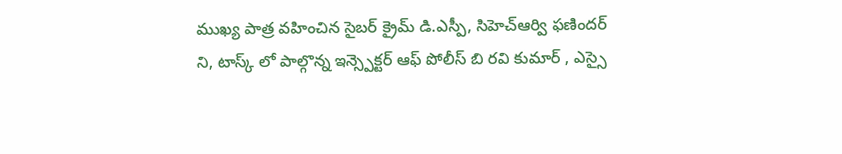ముఖ్య పాత్ర వహించిన సైబర్ క్రైమ్ డి.ఎస్పీ, సిహెచ్ఆర్వి ఫణిందర్ ని, టాస్క్ లో పాల్గొన్న ఇన్స్పెక్టర్ ఆఫ్ పోలీస్ బి రవి కుమార్ , ఎస్సై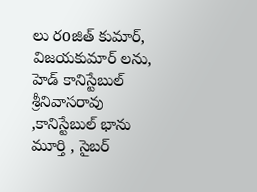లు రoజిత్ కుమార్, విజయకుమార్ లను, హెడ్ కానిస్టేబుల్ శ్రీనివాసరావు ,కానిస్టేబుల్ భాను మూర్తి , సైబర్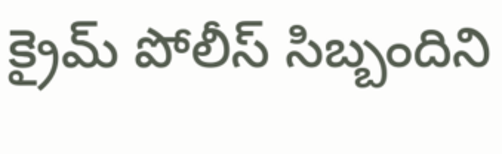క్రైమ్ పోలీస్ సిబ్బందిని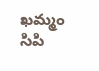ఖమ్మం సిపి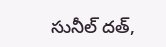సునీల్ దత్,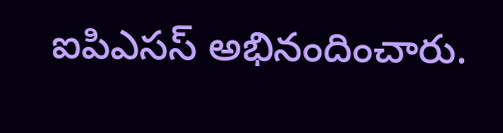ఐపిఎసస్ అభినందించారు.